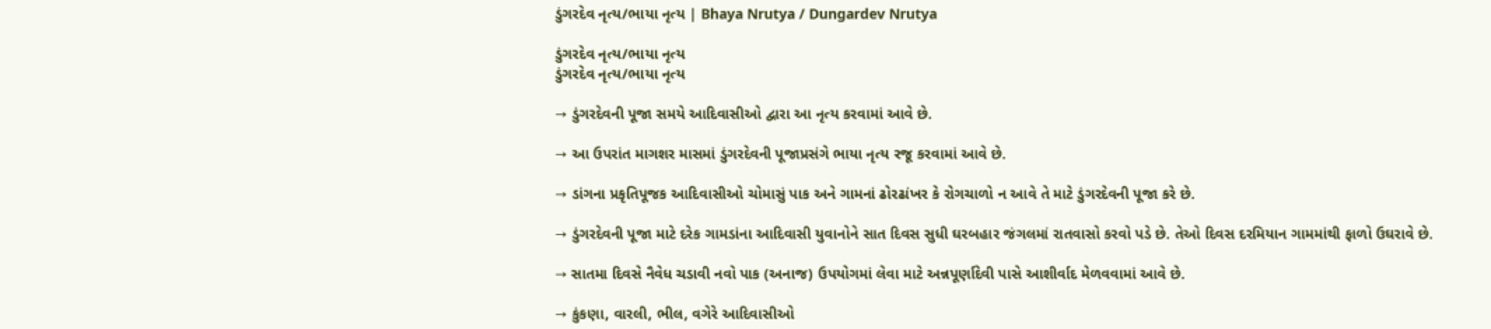ડુંગરદેવ નૃત્ય/ભાયા નૃત્ય | Bhaya Nrutya / Dungardev Nrutya

ડુંગરદેવ નૃત્ય/ભાયા નૃત્ય
ડુંગરદેવ નૃત્ય/ભાયા નૃત્ય

→ ડુંગરદેવની પૂજા સમયે આદિવાસીઓ દ્વારા આ નૃત્ય કરવામાં આવે છે.

→ આ ઉપરાંત માગશર માસમાં ડુંગરદેવની પૂજાપ્રસંગે ભાયા નૃત્ય રજૂ કરવામાં આવે છે.

→ ડાંગના પ્રકૃતિપૂજક આદિવાસીઓ ચોમાસું પાક અને ગામનાં ઢોરઢાંખર કે રોગચાળો ન આવે તે માટે ડુંગરદેવની પૂજા કરે છે.

→ ડુંગરદેવની પૂજા માટે દરેક ગામડાંના આદિવાસી યુવાનોને સાત દિવસ સુધી ઘરબહાર જંગલમાં રાતવાસો કરવો પડે છે. તેઓ દિવસ દરમિયાન ગામમાંથી ફાળો ઉઘરાવે છે.

→ સાતમા દિવસે નૈવેધ ચડાવી નવો પાક (અનાજ) ઉપયોગમાં લેવા માટે અન્નપૂર્ણાદેવી પાસે આશીર્વાદ મેળવવામાં આવે છે.

→ કુંકણા, વારલી, ભીલ, વગેરે આદિવાસીઓ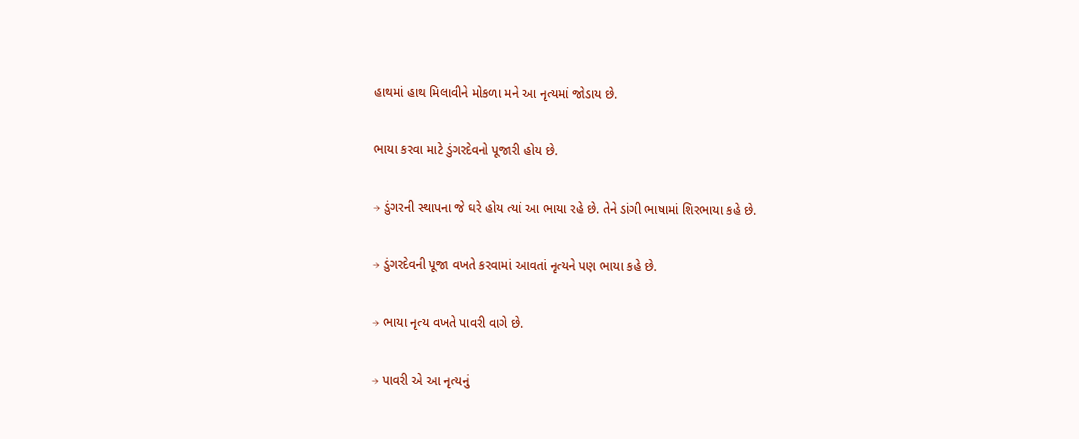હાથમાં હાથ મિલાવીને મોકળા મને આ નૃત્યમાં જોડાય છે.

ભાયા કરવા માટે ડુંગરદેવનો પૂજારી હોય છે.

→ ડુંગરની સ્થાપના જે ઘરે હોય ત્યાં આ ભાયા રહે છે. તેને ડાંગી ભાષામાં શિરભાયા કહે છે.

→ ડુંગરદેવની પૂજા વખતે કરવામાં આવતાં નૃત્યને પણ ભાયા કહે છે.

→ ભાયા નૃત્ય વખતે પાવરી વાગે છે.

→ પાવરી એ આ નૃત્યનું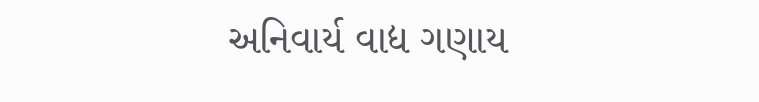અનિવાર્ય વાદ્ય ગણાય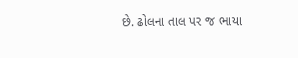છે. ઢોલના તાલ પર જ ભાયા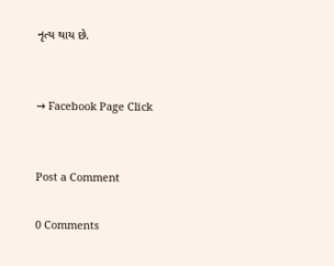નૃત્ય થાય છે.


→ Facebook Page Click


Post a Comment

0 Comments